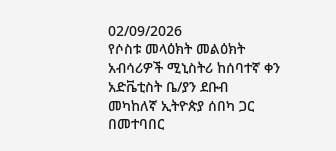02/09/2026
የሶስቱ መላዕክት መልዕክት አብሳሪዎች ሚኒስትሪ ከሰባተኛ ቀን አድቬቲስት ቤ/ያን ደቡብ መካከለኛ ኢትዮጵያ ሰበካ ጋር በመተባበር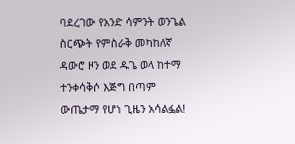ባደረገው የአንድ ሳምንት ወንጌል ስርጭት የምስራቅ መካከለኛ ዳውሮ ዞን ወደ ዱጌ ወላ ከተማ ተንቀሳቅሶ እጅግ በጣም ውጤታማ የሆነ ጊዜን አሳልፏል!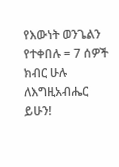የእውነት ወንጌልን የተቀበሉ = 7 ሰዎች
ክብር ሁሉ ለእግዚአብሔር ይሁን!